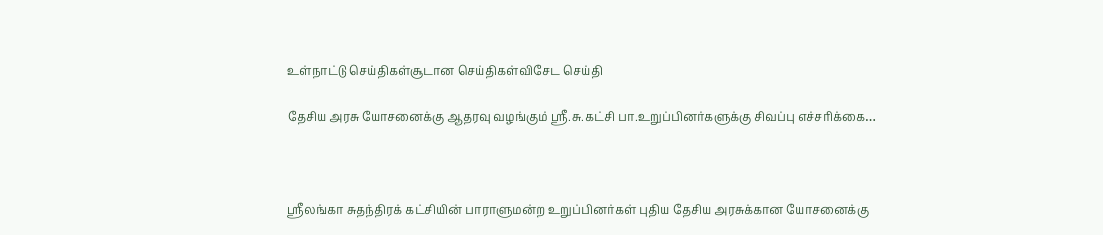உள்நாட்டு செய்திகள்சூடான செய்திகள்விசேட செய்தி

தேசிய அரசு யோசனைக்கு ஆதரவு வழங்கும் ஸ்ரீ.சு.கட்சி பா.உறுப்பினர்களுக்கு சிவப்பு எச்சரிக்கை…



ஸ்ரீலங்கா சுதந்திரக் கட்சியின் பாராளுமன்ற உறுப்பினர்கள் புதிய தேசிய அரசுக்கான யோசனைக்கு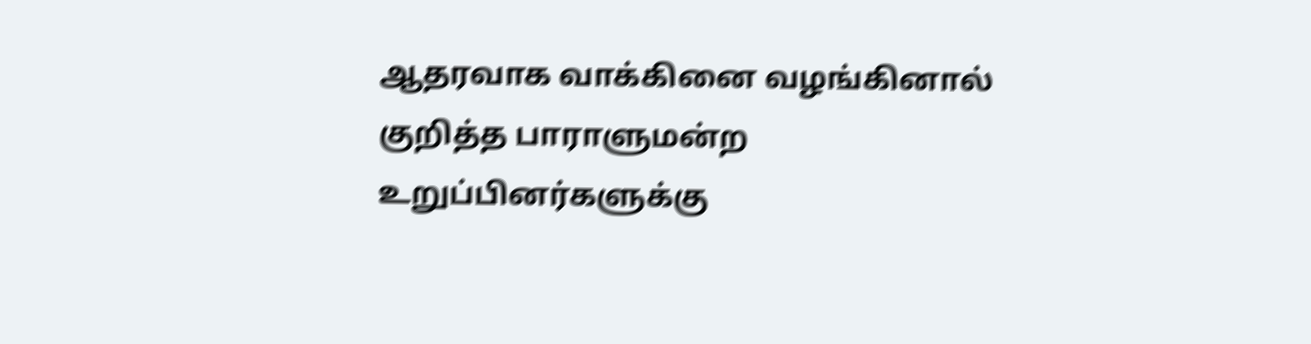ஆதரவாக வாக்கினை வழங்கினால் குறித்த பாராளுமன்ற உறுப்பினர்களுக்கு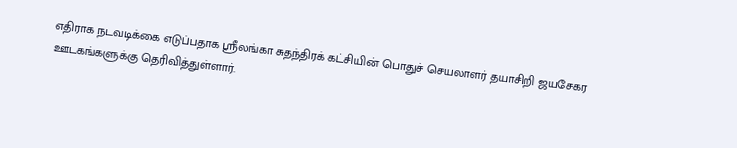எதிராக நடவடிக்கை எடுப்பதாக ஸ்ரீலங்கா சுதந்திரக் கட்சியின் பொதுச் செயலாளர் தயாசிறி ஜயசேகர ஊடகங்களுக்கு தெரிவித்துள்ளார்.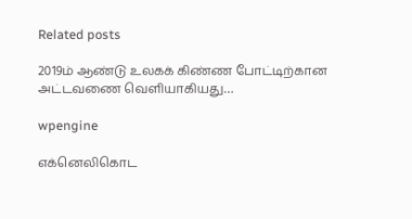Related posts

2019ம் ஆண்டு உலகக் கிண்ண போட்டிற்கான அட்டவணை வெளியாகியது…

wpengine

எக்னெலிகொட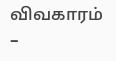விவகாரம் –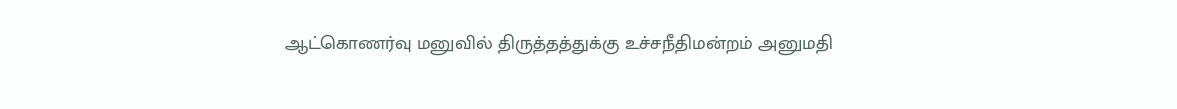ஆட்கொணர்வு மனுவில் திருத்தத்துக்கு உச்சநீதிமன்றம் அனுமதி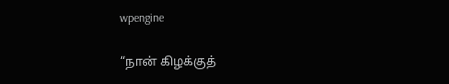wpengine

“நான் கிழக்குத்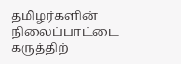தமிழர்களின் நிலைப்பாட்டை கருத்திற்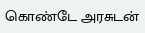கொண்டே அரசுடன்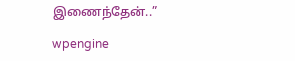இணைந்தேன்..”

wpengine